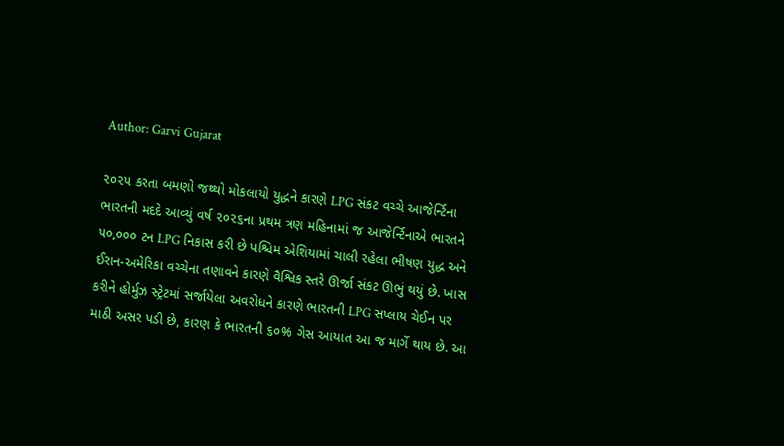Author: Garvi Gujarat

૨૦૨૫ કરતા બમણો જથ્થો મોકલાયો યુદ્ધને કારણે LPG સંકટ વચ્ચે આજેર્ન્ટિના ભારતની મદદે આવ્યું વર્ષ ૨૦૨૬ના પ્રથમ ત્રણ મહિનામાં જ આજેર્ન્ટિનાએ ભારતને ૫૦,૦૦૦ ટન LPG નિકાસ કરી છે પશ્ચિમ એશિયામાં ચાલી રહેલા ભીષણ યુદ્ધ અને ઈરાન-અમેરિકા વચ્ચેના તણાવને કારણે વૈશ્વિક સ્તરે ઊર્જા સંકટ ઊભું થયું છે. ખાસ કરીને હોર્મુઝ સ્ટ્રેટમાં સર્જાયેલા અવરોધને કારણે ભારતની LPG સપ્લાય ચેઈન પર માઠી અસર પડી છે, કારણ કે ભારતની ૬૦% ગેસ આયાત આ જ માર્ગે થાય છે. આ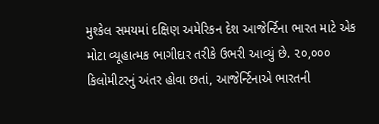મુશ્કેલ સમયમાં દક્ષિણ અમેરિકન દેશ આજેર્ન્ટિના ભારત માટે એક મોટા વ્યૂહાત્મક ભાગીદાર તરીકે ઉભરી આવ્યું છે. ૨૦,૦૦૦ કિલોમીટરનું અંતર હોવા છતાં, આજેર્ન્ટિનાએ ભારતની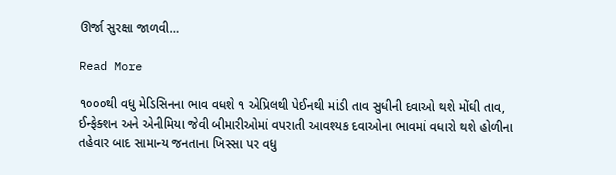ઊર્જા સુરક્ષા જાળવી…

Read More

૧૦૦૦થી વધુ મેડિસિનના ભાવ વધશે ૧ એપ્રિલથી પેઈનથી માંડી તાવ સુધીની દવાઓ થશે મોંઘી તાવ, ઈન્ફેક્શન અને એનીમિયા જેવી બીમારીઓમાં વપરાતી આવશ્યક દવાઓના ભાવમાં વધારો થશે હોળીના તહેવાર બાદ સામાન્ય જનતાના ખિસ્સા પર વધુ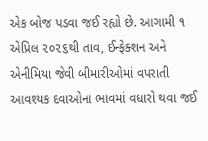એક બોજ પડવા જઈ રહ્યો છે. આગામી ૧ એપ્રિલ ૨૦૨૬થી તાવ, ઈન્ફેક્શન અને એનીમિયા જેવી બીમારીઓમાં વપરાતી આવશ્યક દવાઓના ભાવમાં વધારો થવા જઈ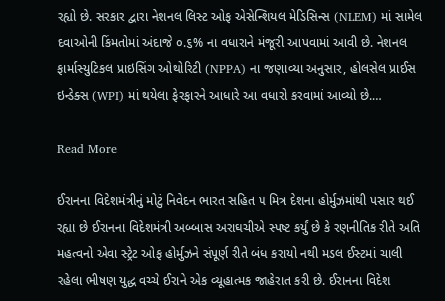રહ્યો છે. સરકાર દ્વારા નેશનલ લિસ્ટ ઓફ એસેન્શિયલ મેડિસિન્સ (NLEM) માં સામેલ દવાઓની કિંમતોમાં અંદાજે ૦.૬% ના વધારાને મંજૂરી આપવામાં આવી છે. નેશનલ ફાર્માસ્યુટિકલ પ્રાઇસિંગ ઓથોરિટી (NPPA) ના જણાવ્યા અનુસાર, હોલસેલ પ્રાઈસ ઇન્ડેક્સ (WPI) માં થયેલા ફેરફારને આધારે આ વધારો કરવામાં આવ્યો છે.…

Read More

ઈરાનના વિદેશમંત્રીનું મોટું નિવેદન ભારત સહિત ૫ મિત્ર દેશના હોર્મુઝમાંથી પસાર થઈ રહ્યા છે ઈરાનના વિદેશમંત્રી અબ્બાસ અરાઘચીએ સ્પષ્ટ કર્યું છે કે રણનીતિક રીતે અતિ મહત્વનો એવા સ્ટ્રેટ ઓફ હોર્મુઝને સંપૂર્ણ રીતે બંધ કરાયો નથી મડલ ઈસ્ટમાં ચાલી રહેલા ભીષણ યુદ્ધ વચ્ચે ઈરાને એક વ્યૂહાત્મક જાહેરાત કરી છે. ઈરાનના વિદેશ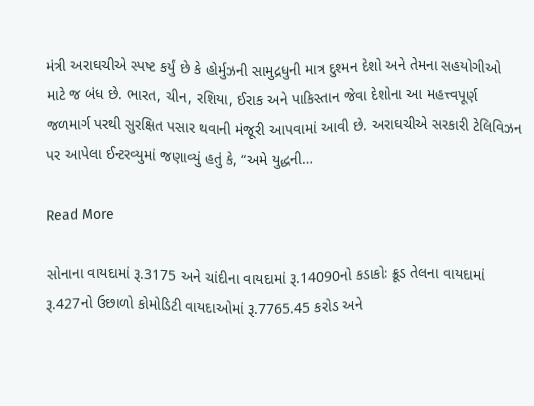મંત્રી અરાઘચીએ સ્પષ્ટ કર્યું છે કે હોર્મુઝની સામુદ્રધુની માત્ર દુશ્મન દેશો અને તેમના સહયોગીઓ માટે જ બંધ છે. ભારત, ચીન, રશિયા, ઈરાક અને પાકિસ્તાન જેવા દેશોના આ મહત્ત્વપૂર્ણ જળમાર્ગ પરથી સુરક્ષિત પસાર થવાની મંજૂરી આપવામાં આવી છે. અરાઘચીએ સરકારી ટેલિવિઝન પર આપેલા ઈન્ટરવ્યુમાં જણાવ્યું હતું કે, “અમે યુદ્ધની…

Read More

સોનાના વાયદામાં રૂ.3175 અને ચાંદીના વાયદામાં રૂ.14090નો કડાકોઃ ક્રૂડ તેલના વાયદામાં રૂ.427નો ઉછાળો કોમોડિટી વાયદાઓમાં રૂ.7765.45 કરોડ અને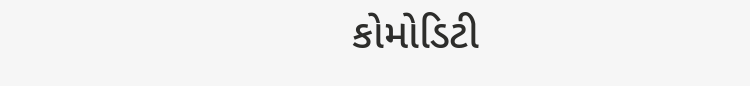કોમોડિટી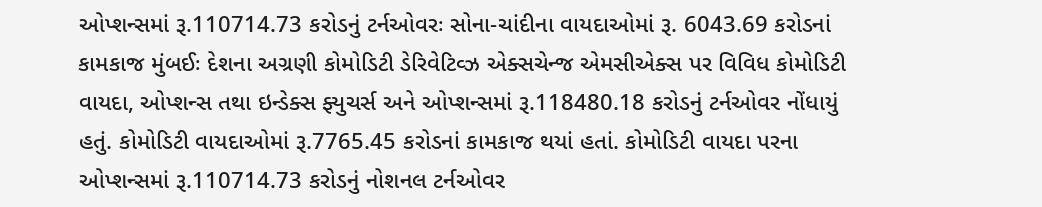ઓપ્શન્સમાં રૂ.110714.73 કરોડનું ટર્નઓવરઃ સોના-ચાંદીના વાયદાઓમાં રૂ. 6043.69 કરોડનાં કામકાજ મુંબઈઃ દેશના અગ્રણી કોમોડિટી ડેરિવેટિવ્ઝ એક્સચેન્જ એમસીએક્સ પર વિવિધ કોમોડિટી વાયદા, ઓપ્શન્સ તથા ઇન્ડેક્સ ફ્યુચર્સ અને ઓપ્શન્સમાં રૂ.118480.18 કરોડનું ટર્નઓવર નોંધાયું હતું. કોમોડિટી વાયદાઓમાં રૂ.7765.45 કરોડનાં કામકાજ થયાં હતાં. કોમોડિટી વાયદા પરના ઓપ્શન્સમાં રૂ.110714.73 કરોડનું નોશનલ ટર્નઓવર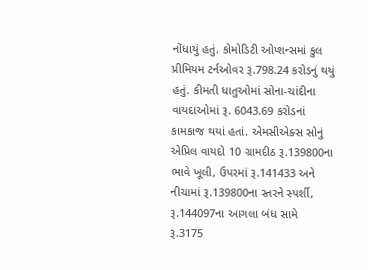નોંધાયું હતું. કોમોડિટી ઓપ્શન્સમાં કુલ પ્રીમિયમ ટર્નઓવર રૂ.798.24 કરોડનું થયું હતું. કીમતી ધાતુઓમાં સોના-ચાંદીના વાયદાઓમાં રૂ. 6043.69 કરોડનાં કામકાજ થયાં હતાં. એમસીએક્સ સોનું એપ્રિલ વાયદો 10 ગ્રામદીઠ રૂ.139800ના ભાવે ખૂલી, ઉપરમાં રૂ.141433 અને નીચામાં રૂ.139800ના સ્તરને સ્પર્શી, રૂ.144097ના આગલા બંધ સામે રૂ.3175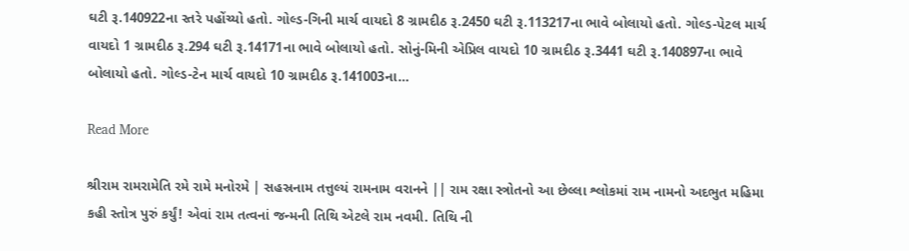ઘટી રૂ.140922ના સ્તરે પહોંચ્યો હતો. ગોલ્ડ-ગિની માર્ચ વાયદો 8 ગ્રામદીઠ રૂ.2450 ઘટી રૂ.113217ના ભાવે બોલાયો હતો. ગોલ્ડ-પેટલ માર્ચ વાયદો 1 ગ્રામદીઠ રૂ.294 ઘટી રૂ.14171ના ભાવે બોલાયો હતો. સોનું-મિની એપ્રિલ વાયદો 10 ગ્રામદીઠ રૂ.3441 ઘટી રૂ.140897ના ભાવે બોલાયો હતો. ગોલ્ડ-ટેન માર્ચ વાયદો 10 ગ્રામદીઠ રૂ.141003ના…

Read More

શ્રીરામ રામરામેતિ રમે રામે મનોરમે | સહસ્રનામ તત્તુલ્યં રામનામ વરાનને || રામ રક્ષા સ્ત્રોતનો આ છેલ્લા શ્લોકમાં રામ નામનો અદભુત મહિમા કહી સ્તોત્ર પુરું કર્યું! એવાં રામ તત્વનાં જન્મની તિથિ એટલે રામ નવમી. તિથિ ની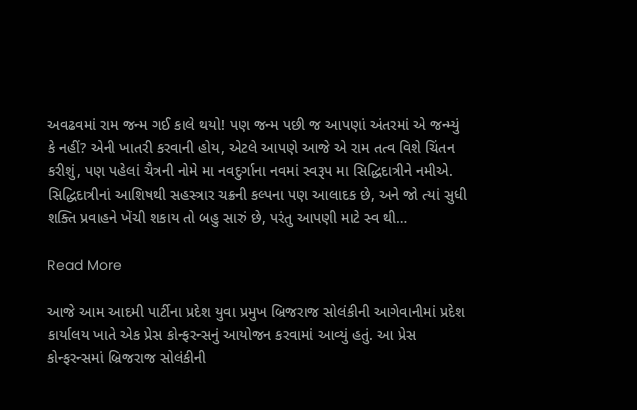અવઢવમાં રામ જન્મ ગઈ કાલે થયો! પણ જન્મ પછી જ આપણાં અંતરમાં એ જન્મ્યું કે નહીં? એની ખાતરી કરવાની હોય, એટલે આપણે આજે એ રામ તત્વ વિશે ચિંતન કરીશું, પણ પહેલાં ચૈત્રની નોમે મા નવદુર્ગાના નવમાં સ્વરૂપ મા સિદ્ધિદાત્રીને નમીએ. સિદ્ધિદાત્રીનાં આશિષથી સહસ્ત્રાર ચક્રની કલ્પના પણ આલાદક છે, અને જો ત્યાં સુધી શક્તિ પ્રવાહને ખેંચી શકાય તો બહુ સારું છે, પરંતુ આપણી માટે સ્વ થી…

Read More

આજે આમ આદમી પાર્ટીના પ્રદેશ યુવા પ્રમુખ બ્રિજરાજ સોલંકીની આગેવાનીમાં પ્રદેશ કાર્યાલય ખાતે એક પ્રેસ કોન્ફરન્સનું આયોજન કરવામાં આવ્યું હતું. આ પ્રેસ કોન્ફરન્સમાં બ્રિજરાજ સોલંકીની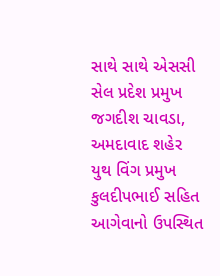સાથે સાથે એસસી સેલ પ્રદેશ પ્રમુખ જગદીશ ચાવડા, અમદાવાદ શહેર યુથ વિંગ પ્રમુખ કુલદીપભાઈ સહિત આગેવાનો ઉપસ્થિત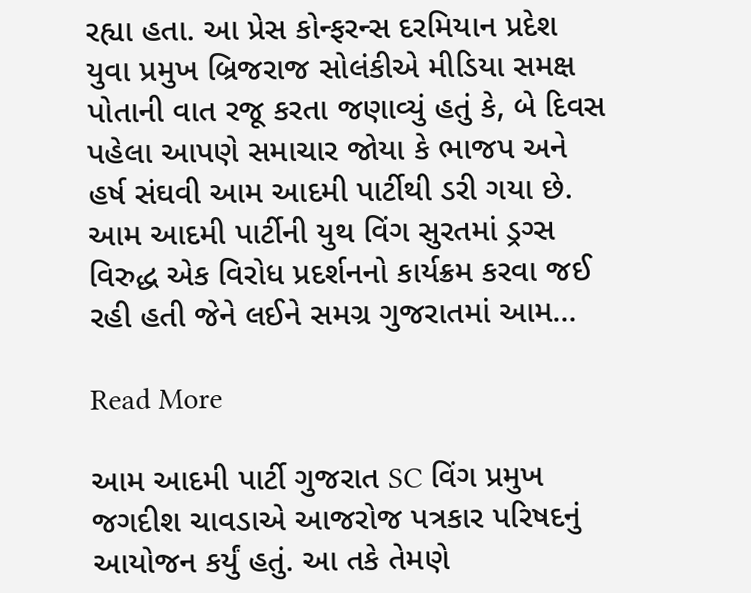રહ્યા હતા. આ પ્રેસ કોન્ફરન્સ દરમિયાન પ્રદેશ યુવા પ્રમુખ બ્રિજરાજ સોલંકીએ મીડિયા સમક્ષ પોતાની વાત રજૂ કરતા જણાવ્યું હતું કે, બે દિવસ પહેલા આપણે સમાચાર જોયા કે ભાજપ અને હર્ષ સંઘવી આમ આદમી પાર્ટીથી ડરી ગયા છે. આમ આદમી પાર્ટીની યુથ વિંગ સુરતમાં ડ્રગ્સ વિરુદ્ધ એક વિરોધ પ્રદર્શનનો કાર્યક્રમ કરવા જઈ રહી હતી જેને લઈને સમગ્ર ગુજરાતમાં આમ…

Read More

આમ આદમી પાર્ટી ગુજરાત SC વિંગ પ્રમુખ જગદીશ ચાવડાએ આજરોજ પત્રકાર પરિષદનું આયોજન કર્યું હતું. આ તકે તેમણે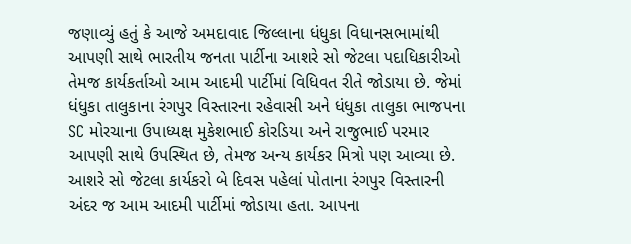જણાવ્યું હતું કે આજે અમદાવાદ જિલ્લાના ધંધુકા વિધાનસભામાંથી આપણી સાથે ભારતીય જનતા પાર્ટીના આશરે સો જેટલા પદાધિકારીઓ તેમજ કાર્યકર્તાઓ આમ આદમી પાર્ટીમાં વિધિવત રીતે જોડાયા છે. જેમાં ધંધુકા તાલુકાના રંગપુર વિસ્તારના રહેવાસી અને ધંધુકા તાલુકા ભાજપના SC મોરચાના ઉપાધ્યક્ષ મુકેશભાઈ કોરડિયા અને રાજુભાઈ પરમાર આપણી સાથે ઉપસ્થિત છે, તેમજ અન્ય કાર્યકર મિત્રો પણ આવ્યા છે. આશરે સો જેટલા કાર્યકરો બે દિવસ પહેલાં પોતાના રંગપુર વિસ્તારની અંદર જ આમ આદમી પાર્ટીમાં જોડાયા હતા. આપના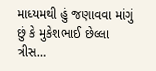માધ્યમથી હું જણાવવા માંગું છું કે મુકેશભાઈ છેલ્લા ત્રીસ…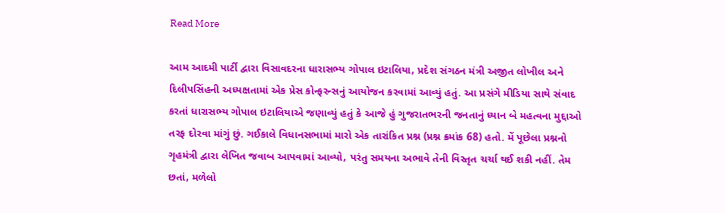Read More

આમ આદમી પાર્ટી દ્વારા વિસાવદરના ધારાસભ્ય ગોપાલ ઇટાલિયા, પ્રદેશ સંગઠન મંત્રી અજીત લોખીલ અને દિલીપસિંહની અધ્યક્ષતામાં એક પ્રેસ કોન્ફરન્સનું આયોજન કરવામાં આવ્યું હતું. આ પ્રસંગે મીડિયા સાથે સંવાદ કરતાં ધારાસભ્ય ગોપાલ ઇટાલિયાએ જણાવ્યું હતું કે આજે હું ગુજરાતભરની જનતાનું ધ્યાન બે મહત્વના મુદ્દાઓ તરફ દોરવા માંગું છું. ગઈકાલે વિધાનસભામાં મારો એક તારાંકિત પ્રશ્ન (પ્રશ્ન ક્રમાંક 68) હતો. મેં પૂછેલા પ્રશ્નનો ગૃહમંત્રી દ્વારા લેખિત જવાબ આપવામાં આવ્યો, પરંતુ સમયના અભાવે તેની વિસ્તૃત ચર્ચા થઈ શકી નહીં. તેમ છતાં, મળેલો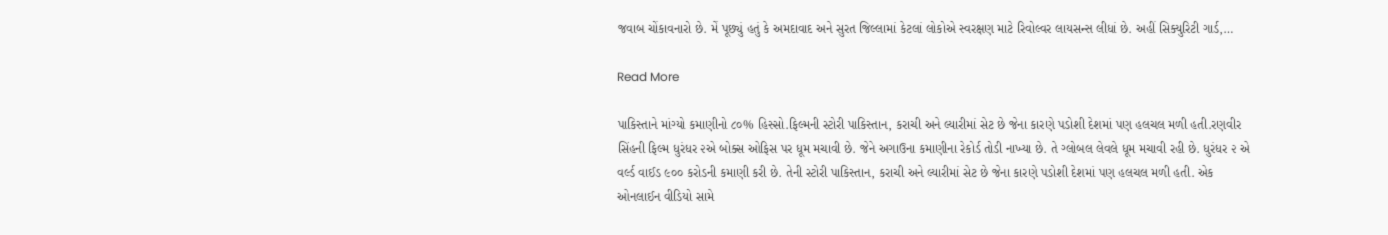જવાબ ચોંકાવનારો છે. મેં પૂછ્યું હતું કે અમદાવાદ અને સુરત જિલ્લામાં કેટલાં લોકોએ સ્વરક્ષણ માટે રિવોલ્વર લાયસન્સ લીધાં છે. અહીં સિક્યુરિટી ગાર્ડ,…

Read More

પાકિસ્તાને માંગ્યો કમાણીનો ૮૦% હિસ્સો.ફિલ્મની સ્ટોરી પાકિસ્તાન, કરાચી અને લ્યારીમાં સેટ છે જેના કારણે પડોશી દેશમાં પણ હલચલ મળી હતી.રણવીર સિંહની ફિલ્મ ધુરંધર ૨એ બોક્સ ઓફિસ પર ધૂમ મચાવી છે. જેને અગાઉના કમાણીના રેકોર્ડ તોડી નાખ્યા છે. તે ગ્લોબલ લેવલે ધૂમ મચાવી રહી છે. ધુરંધર ૨ એ વર્લ્ડ વાઈડ ૯૦૦ કરોડની કમાણી કરી છે. તેની સ્ટોરી પાકિસ્તાન, કરાચી અને લ્યારીમાં સેટ છે જેના કારણે પડોશી દેશમાં પણ હલચલ મળી હતી. એક ઓનલાઈન વીડિયો સામે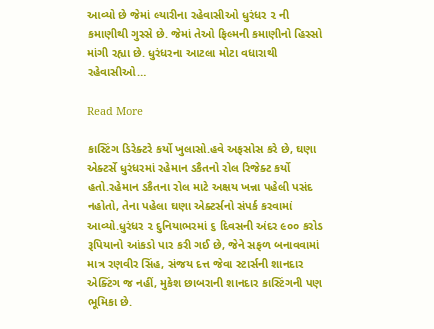આવ્યો છે જેમાં લ્યારીના રહેવાસીઓ ધુરંધર ૨ ની કમાણીથી ગુસ્સે છે. જેમાં તેઓ ફિલ્મની કમાણીનો હિસ્સો માંગી રહ્યા છે. ધુરંધરના આટલા મોટા વધારાથી રહેવાસીઓ…

Read More

કાસ્ટિંગ ડિરેક્ટરે કર્યો ખુલાસો.હવે અફસોસ કરે છે, ઘણા એક્ટર્સે ધુરંધરમાં રહેમાન ડકૈતનો રોલ રિજેક્ટ કર્યો હતો.રહેમાન ડકૈતના રોલ માટે અક્ષય ખન્ના પહેલી પસંદ નહોતો, તેના પહેલા ઘણા એક્ટર્સનો સંપર્ક કરવામાં આવ્યો.ધુરંધર ૨ દુનિયાભરમાં ૬ દિવસની અંદર ૯૦૦ કરોડ રૂપિયાનો આંકડો પાર કરી ગઈ છે, જેને સફળ બનાવવામાં માત્ર રણવીર સિંહ, સંજય દત્ત જેવા સ્ટાર્સની શાનદાર એક્ટિંગ જ નહીં, મુકેશ છાબરાની શાનદાર કાસ્ટિંગની પણ ભૂમિકા છે.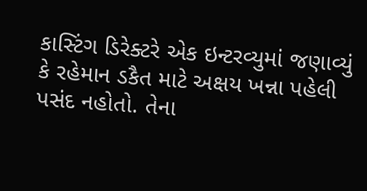કાસ્ટિંગ ડિરેક્ટરે એક ઇન્ટરવ્યુમાં જણાવ્યું કે રહેમાન ડકૈત માટે અક્ષય ખન્ના પહેલી પસંદ નહોતો. તેના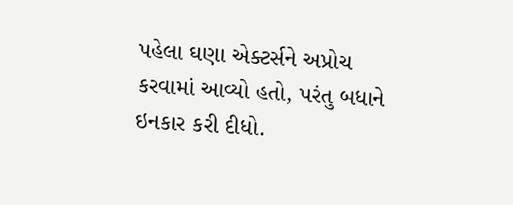પહેલા ઘણા એક્ટર્સને અપ્રોચ કરવામાં આવ્યો હતો, પરંતુ બધાને ઇનકાર કરી દીધો.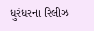ધુરંધરના રિલીઝ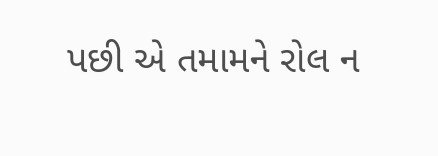પછી એ તમામને રોલ ન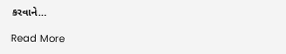કરવાને…

Read More